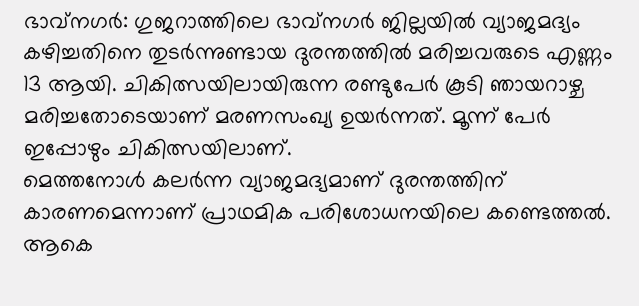ഭാവ്നഗർ: ഗുജറാത്തിലെ ഭാവ്നഗർ ജില്ലയിൽ വ്യാജമദ്യം കഴിച്ചതിനെ തുടർന്നുണ്ടായ ദുരന്തത്തിൽ മരിച്ചവരുടെ എണ്ണം 13 ആയി. ചികിത്സയിലായിരുന്ന രണ്ടുപേർ കൂടി ഞായറാഴ്ച മരിച്ചതോടെയാണ് മരണസംഖ്യ ഉയർന്നത്. മൂന്ന് പേർ ഇപ്പോഴും ചികിത്സയിലാണ്.
മെത്തനോൾ കലർന്ന വ്യാജമദ്യമാണ് ദുരന്തത്തിന് കാരണമെന്നാണ് പ്രാഥമിക പരിശോധനയിലെ കണ്ടെത്തൽ. ആകെ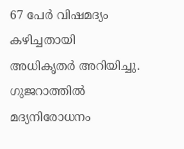67 പേർ വിഷമദ്യം കഴിച്ചതായി അധികൃതർ അറിയിച്ചു. ഗുജറാത്തിൽ മദ്യനിരോധനം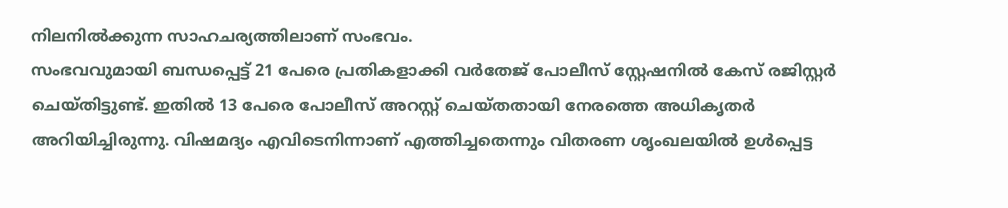നിലനിൽക്കുന്ന സാഹചര്യത്തിലാണ് സംഭവം.
സംഭവവുമായി ബന്ധപ്പെട്ട് 21 പേരെ പ്രതികളാക്കി വർതേജ് പോലീസ് സ്റ്റേഷനിൽ കേസ് രജിസ്റ്റർ ചെയ്തിട്ടുണ്ട്. ഇതിൽ 13 പേരെ പോലീസ് അറസ്റ്റ് ചെയ്തതായി നേരത്തെ അധികൃതർ അറിയിച്ചിരുന്നു. വിഷമദ്യം എവിടെനിന്നാണ് എത്തിച്ചതെന്നും വിതരണ ശൃംഖലയിൽ ഉൾപ്പെട്ട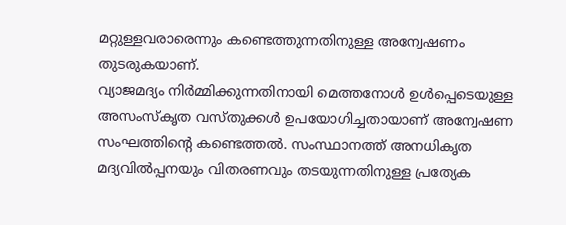മറ്റുള്ളവരാരെന്നും കണ്ടെത്തുന്നതിനുള്ള അന്വേഷണം തുടരുകയാണ്.
വ്യാജമദ്യം നിർമ്മിക്കുന്നതിനായി മെത്തനോൾ ഉൾപ്പെടെയുള്ള അസംസ്കൃത വസ്തുക്കൾ ഉപയോഗിച്ചതായാണ് അന്വേഷണ സംഘത്തിന്റെ കണ്ടെത്തൽ. സംസ്ഥാനത്ത് അനധികൃത മദ്യവിൽപ്പനയും വിതരണവും തടയുന്നതിനുള്ള പ്രത്യേക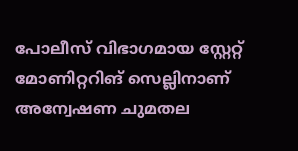പോലീസ് വിഭാഗമായ സ്റ്റേറ്റ് മോണിറ്ററിങ് സെല്ലിനാണ് അന്വേഷണ ചുമതല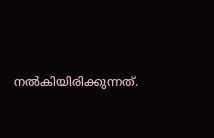നൽകിയിരിക്കുന്നത്.